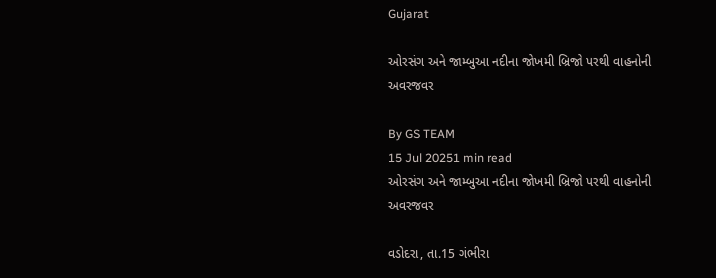Gujarat

ઓરસંગ અને જામ્બુઆ નદીના જોખમી બ્રિજો પરથી વાહનોની અવરજવર

By GS TEAM
15 Jul 20251 min read
ઓરસંગ અને જામ્બુઆ નદીના જોખમી બ્રિજો પરથી વાહનોની અવરજવર

વડોદરા, તા.15 ગંભીરા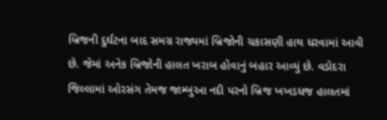બ્રિજની દુર્ઘટના બાદ સમગ્ર રાજ્યમાં બ્રિજોની ચકાસણી હાથ ધરવામાં આવી છે. જેમાં અનેક બ્રિજોની હાલત ખરાબ હોવાનું બહાર આવ્યું છે. વડોદરા જિલ્લામાં ઓરસંગ તેમજ જામ્બુઆ નદી પરનો બ્રિજ ખખડધજ હાલતમાં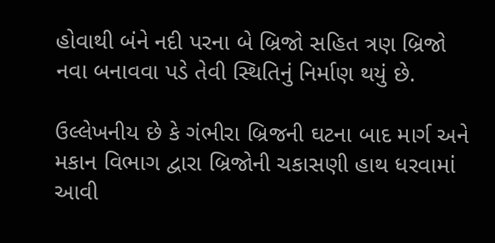હોવાથી બંને નદી પરના બે બ્રિજો સહિત ત્રણ બ્રિજો નવા બનાવવા પડે તેવી સ્થિતિનું નિર્માણ થયું છે.

ઉલ્લેખનીય છે કે ગંભીરા બ્રિજની ઘટના બાદ માર્ગ અને મકાન વિભાગ દ્વારા બ્રિજોની ચકાસણી હાથ ધરવામાં આવી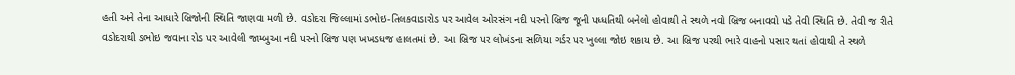હતી અને તેના આધારે બ્રિજોની સ્થિતિ જાણવા મળી છે. વડોદરા જિલ્લામાં ડભોઇ-તિલકવાડારોડ પર આવેલ ઓરસંગ નદી પરનો બ્રિજ જૂની પધ્ધતિથી બનેલો હોવાથી તે સ્થળે નવો બ્રિજ બનાવવો પડે તેવી સ્થિતિ છે. તેવી જ રીતે વડોદરાથી ડભોઇ જવાના રોડ પર આવેલી જામ્બુઆ નદી પરનો બ્રિજ પણ ખખડધજ હાલતમાં છે. આ બ્રિજ પર લોખંડના સળિયા ગર્ડર પર ખુલ્લા જોઇ શકાય છે. આ બ્રિજ પરથી ભારે વાહનો પસાર થતાં હોવાથી તે સ્થળે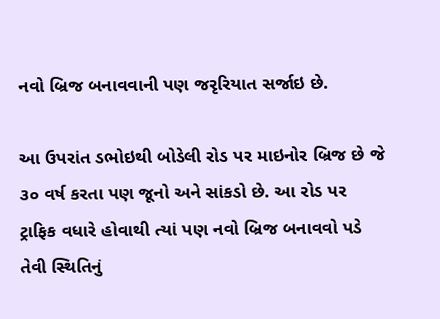નવો બ્રિજ બનાવવાની પણ જરૃરિયાત સર્જાઇ છે.

આ ઉપરાંત ડભોઇથી બોડેલી રોડ પર માઇનોર બ્રિજ છે જે ૩૦ વર્ષ કરતા પણ જૂનો અને સાંકડો છે. આ રોડ પર ટ્રાફિક વધારે હોવાથી ત્યાં પણ નવો બ્રિજ બનાવવો પડે તેવી સ્થિતિનું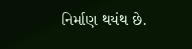નિર્માણ થયંથ છે.